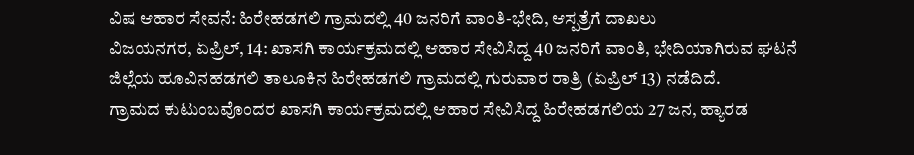ವಿಷ ಆಹಾರ ಸೇವನೆ: ಹಿರೇಹಡಗಲಿ ಗ್ರಾಮದಲ್ಲಿ 40 ಜನರಿಗೆ ವಾಂತಿ-ಭೇದಿ, ಆಸ್ಪತ್ರೆಗೆ ದಾಖಲು
ವಿಜಯನಗರ, ಏಪ್ರಿಲ್, 14: ಖಾಸಗಿ ಕಾರ್ಯಕ್ರಮದಲ್ಲಿ ಆಹಾರ ಸೇವಿಸಿದ್ದ 40 ಜನರಿಗೆ ವಾಂತಿ, ಭೇದಿಯಾಗಿರುವ ಘಟನೆ ಜಿಲ್ಲೆಯ ಹೂವಿನಹಡಗಲಿ ತಾಲೂಕಿನ ಹಿರೇಹಡಗಲಿ ಗ್ರಾಮದಲ್ಲಿ ಗುರುವಾರ ರಾತ್ರಿ (ಏಪ್ರಿಲ್ 13) ನಡೆದಿದೆ.
ಗ್ರಾಮದ ಕುಟುಂಬವೊಂದರ ಖಾಸಗಿ ಕಾರ್ಯಕ್ರಮದಲ್ಲಿ ಆಹಾರ ಸೇವಿಸಿದ್ದ ಹಿರೇಹಡಗಲಿಯ 27 ಜನ, ಹ್ಯಾರಡ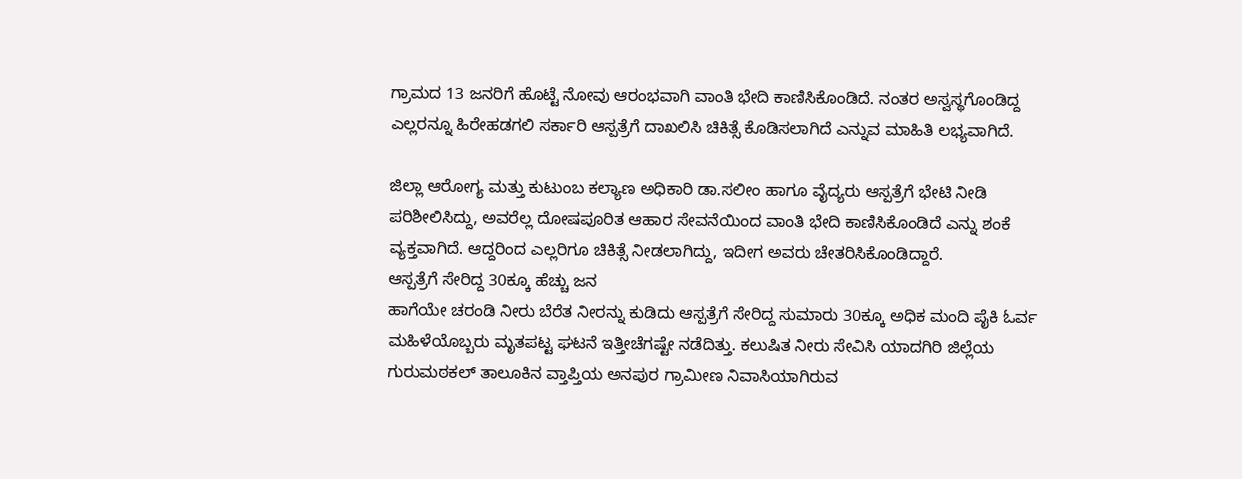ಗ್ರಾಮದ 13 ಜನರಿಗೆ ಹೊಟ್ಟೆ ನೋವು ಆರಂಭವಾಗಿ ವಾಂತಿ ಭೇದಿ ಕಾಣಿಸಿಕೊಂಡಿದೆ. ನಂತರ ಅಸ್ವಸ್ಥಗೊಂಡಿದ್ದ ಎಲ್ಲರನ್ನೂ ಹಿರೇಹಡಗಲಿ ಸರ್ಕಾರಿ ಆಸ್ಪತ್ರೆಗೆ ದಾಖಲಿಸಿ ಚಿಕಿತ್ಸೆ ಕೊಡಿಸಲಾಗಿದೆ ಎನ್ನುವ ಮಾಹಿತಿ ಲಭ್ಯವಾಗಿದೆ.

ಜಿಲ್ಲಾ ಆರೋಗ್ಯ ಮತ್ತು ಕುಟುಂಬ ಕಲ್ಯಾಣ ಅಧಿಕಾರಿ ಡಾ.ಸಲೀಂ ಹಾಗೂ ವೈದ್ಯರು ಆಸ್ಪತ್ರೆಗೆ ಭೇಟಿ ನೀಡಿ ಪರಿಶೀಲಿಸಿದ್ದು, ಅವರೆಲ್ಲ ದೋಷಪೂರಿತ ಆಹಾರ ಸೇವನೆಯಿಂದ ವಾಂತಿ ಭೇದಿ ಕಾಣಿಸಿಕೊಂಡಿದೆ ಎನ್ನು ಶಂಕೆ ವ್ಯಕ್ತವಾಗಿದೆ. ಆದ್ದರಿಂದ ಎಲ್ಲರಿಗೂ ಚಿಕಿತ್ಸೆ ನೀಡಲಾಗಿದ್ದು, ಇದೀಗ ಅವರು ಚೇತರಿಸಿಕೊಂಡಿದ್ದಾರೆ.
ಆಸ್ಪತ್ರೆಗೆ ಸೇರಿದ್ದ 30ಕ್ಕೂ ಹೆಚ್ಚು ಜನ
ಹಾಗೆಯೇ ಚರಂಡಿ ನೀರು ಬೆರೆತ ನೀರನ್ನು ಕುಡಿದು ಆಸ್ಪತ್ರೆಗೆ ಸೇರಿದ್ದ ಸುಮಾರು 30ಕ್ಕೂ ಅಧಿಕ ಮಂದಿ ಪೈಕಿ ಓರ್ವ ಮಹಿಳೆಯೊಬ್ಬರು ಮೃತಪಟ್ಟ ಘಟನೆ ಇತ್ತೀಚೆಗಷ್ಟೇ ನಡೆದಿತ್ತು. ಕಲುಷಿತ ನೀರು ಸೇವಿಸಿ ಯಾದಗಿರಿ ಜಿಲ್ಲೆಯ ಗುರುಮಠಕಲ್ ತಾಲೂಕಿನ ವ್ತಾಪ್ತಿಯ ಅನಪುರ ಗ್ರಾಮೀಣ ನಿವಾಸಿಯಾಗಿರುವ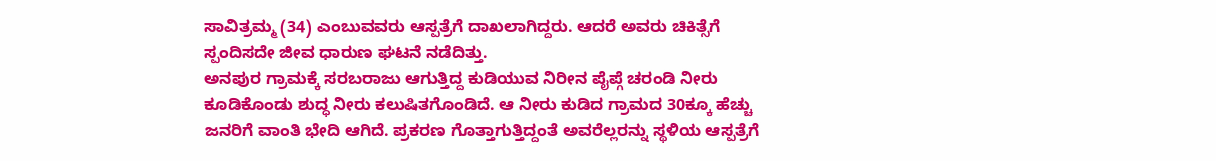ಸಾವಿತ್ರಮ್ಮ (34) ಎಂಬುವವರು ಆಸ್ಪತ್ರೆಗೆ ದಾಖಲಾಗಿದ್ದರು. ಆದರೆ ಅವರು ಚಿಕಿತ್ಸೆಗೆ ಸ್ಪಂದಿಸದೇ ಜೀವ ಧಾರುಣ ಘಟನೆ ನಡೆದಿತ್ತು.
ಅನಪುರ ಗ್ರಾಮಕ್ಕೆ ಸರಬರಾಜು ಆಗುತ್ತಿದ್ದ ಕುಡಿಯುವ ನಿರೀನ ಪೈಪ್ಗೆ ಚರಂಡಿ ನೀರು ಕೂಡಿಕೊಂಡು ಶುದ್ಧ ನೀರು ಕಲುಷಿತಗೊಂಡಿದೆ. ಆ ನೀರು ಕುಡಿದ ಗ್ರಾಮದ 30ಕ್ಕೂ ಹೆಚ್ಚು ಜನರಿಗೆ ವಾಂತಿ ಭೇದಿ ಆಗಿದೆ. ಪ್ರಕರಣ ಗೊತ್ತಾಗುತ್ತಿದ್ದಂತೆ ಅವರೆಲ್ಲರನ್ನು ಸ್ಥಳಿಯ ಆಸ್ಪತ್ರೆಗೆ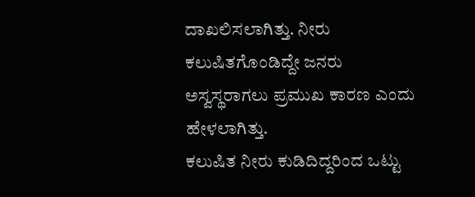ದಾಖಲಿಸಲಾಗಿತ್ತು. ನೀರು ಕಲುಷಿತಗೊಂಡಿದ್ದೇ ಜನರು ಅಸ್ವಸ್ಥರಾಗಲು ಪ್ರಮುಖ ಕಾರಣ ಎಂದು ಹೇಳಲಾಗಿತ್ತು.
ಕಲುಷಿತ ನೀರು ಕುಡಿದಿದ್ದರಿಂದ ಒಟ್ಟು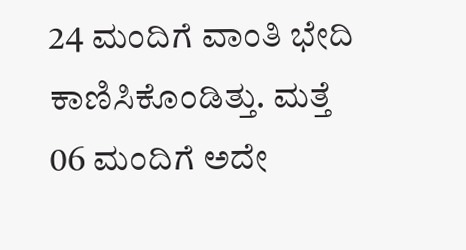24 ಮಂದಿಗೆ ವಾಂತಿ ಭೇದಿ ಕಾಣಿಸಿಕೊಂಡಿತ್ತು. ಮತ್ತೆ 06 ಮಂದಿಗೆ ಅದೇ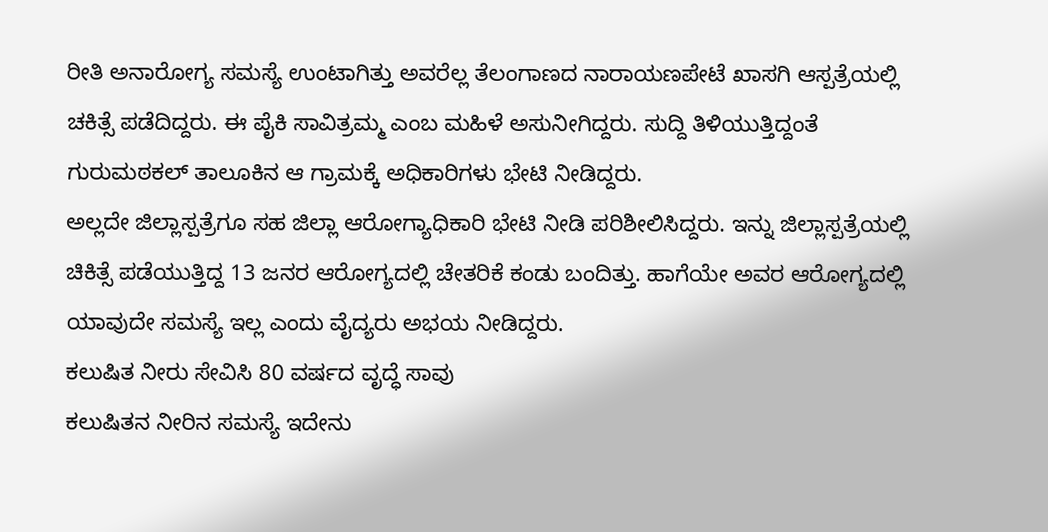ರೀತಿ ಅನಾರೋಗ್ಯ ಸಮಸ್ಯೆ ಉಂಟಾಗಿತ್ತು ಅವರೆಲ್ಲ ತೆಲಂಗಾಣದ ನಾರಾಯಣಪೇಟೆ ಖಾಸಗಿ ಆಸ್ಪತ್ರೆಯಲ್ಲಿ ಚಕಿತ್ಸೆ ಪಡೆದಿದ್ದರು. ಈ ಪೈಕಿ ಸಾವಿತ್ರಮ್ಮ ಎಂಬ ಮಹಿಳೆ ಅಸುನೀಗಿದ್ದರು. ಸುದ್ದಿ ತಿಳಿಯುತ್ತಿದ್ದಂತೆ ಗುರುಮಠಕಲ್ ತಾಲೂಕಿನ ಆ ಗ್ರಾಮಕ್ಕೆ ಅಧಿಕಾರಿಗಳು ಭೇಟಿ ನೀಡಿದ್ದರು.
ಅಲ್ಲದೇ ಜಿಲ್ಲಾಸ್ಪತ್ರೆಗೂ ಸಹ ಜಿಲ್ಲಾ ಆರೋಗ್ಯಾಧಿಕಾರಿ ಭೇಟಿ ನೀಡಿ ಪರಿಶೀಲಿಸಿದ್ದರು. ಇನ್ನು ಜಿಲ್ಲಾಸ್ಪತ್ರೆಯಲ್ಲಿ ಚಿಕಿತ್ಸೆ ಪಡೆಯುತ್ತಿದ್ದ 13 ಜನರ ಆರೋಗ್ಯದಲ್ಲಿ ಚೇತರಿಕೆ ಕಂಡು ಬಂದಿತ್ತು. ಹಾಗೆಯೇ ಅವರ ಆರೋಗ್ಯದಲ್ಲಿ ಯಾವುದೇ ಸಮಸ್ಯೆ ಇಲ್ಲ ಎಂದು ವೈದ್ಯರು ಅಭಯ ನೀಡಿದ್ದರು.
ಕಲುಷಿತ ನೀರು ಸೇವಿಸಿ 80 ವರ್ಷದ ವೃದ್ಧೆ ಸಾವು
ಕಲುಷಿತನ ನೀರಿನ ಸಮಸ್ಯೆ ಇದೇನು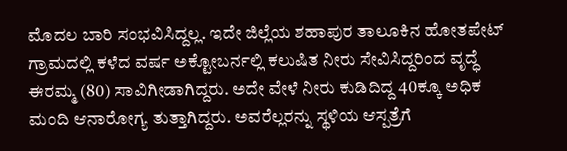ಮೊದಲ ಬಾರಿ ಸಂಭವಿಸಿದ್ದಲ್ಲ. ಇದೇ ಜಿಲ್ಲೆಯ ಶಹಾಪುರ ತಾಲೂಕಿನ ಹೋತಪೇಟ್ ಗ್ರಾಮದಲ್ಲಿ ಕಳೆದ ವರ್ಷ ಅಕ್ಟೋಬರ್ನಲ್ಲಿ ಕಲುಷಿತ ನೀರು ಸೇವಿಸಿದ್ದರಿಂದ ವೃದ್ಧೆ ಈರಮ್ಮ (80) ಸಾವಿಗೀಡಾಗಿದ್ದರು. ಅದೇ ವೇಳೆ ನೀರು ಕುಡಿದಿದ್ದ 40ಕ್ಕೂ ಅಧಿಕ ಮಂದಿ ಆನಾರೋಗ್ಯ ತುತ್ತಾಗಿದ್ದರು. ಅವರೆಲ್ಲರನ್ನು ಸ್ಥಳಿಯ ಆಸ್ಪತ್ರೆಗೆ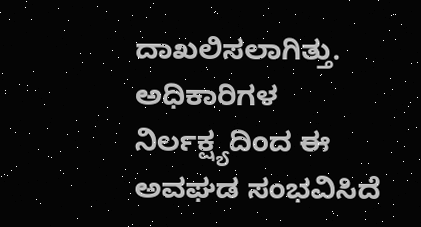ದಾಖಲಿಸಲಾಗಿತ್ತು. ಅಧಿಕಾರಿಗಳ ನಿರ್ಲಕ್ಷ್ಯದಿಂದ ಈ ಅವಘಡ ಸಂಭವಿಸಿದೆ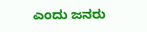ಎಂದು ಜನರು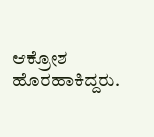ಆಕ್ರೋಶ ಹೊರಹಾಕಿದ್ದರು.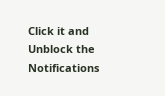Click it and Unblock the Notifications